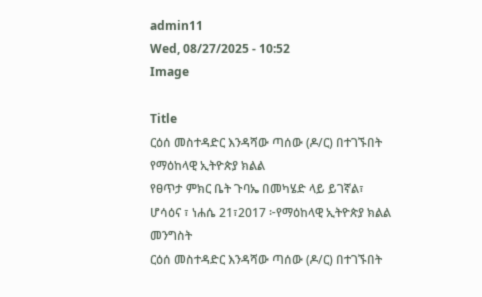admin11
Wed, 08/27/2025 - 10:52
Image

Title
ርዕሰ መስተዳድር እንዳሻው ጣሰው (ዶ/ር) በተገኙበት የማዕከላዊ ኢትዮጵያ ክልል
የፀጥታ ምክር ቤት ጉባኤ በመካሄድ ላይ ይገኛል፣
ሆሳዕና ፣ ነሐሴ 21፣2017 ፦የማዕከላዊ ኢትዮጵያ ክልል መንግስት
ርዕሰ መስተዳድር እንዳሻው ጣሰው (ዶ/ር) በተገኙበት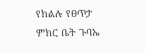የክልሉ የፀጥታ ምክር ቤት ጉባኤ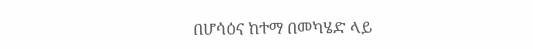በሆሳዕና ከተማ በመካሄድ ላይ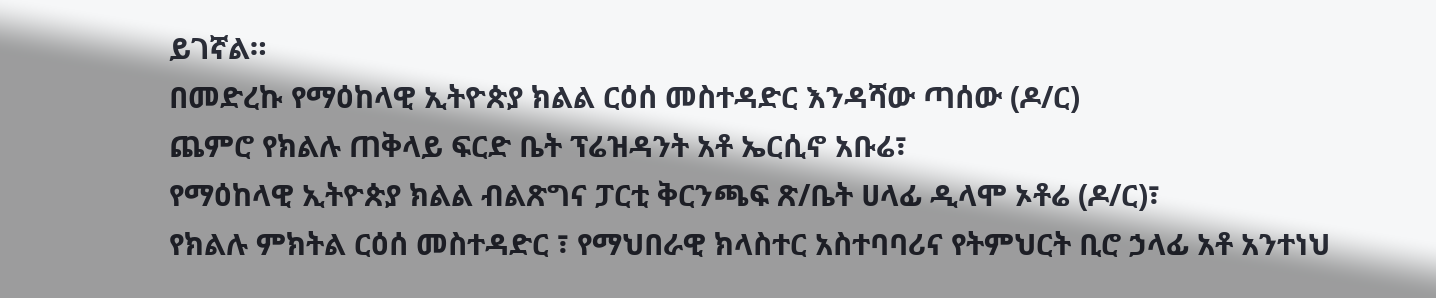ይገኛል።
በመድረኩ የማዕከላዊ ኢትዮጵያ ክልል ርዕሰ መስተዳድር እንዳሻው ጣሰው (ዶ/ር)
ጨምሮ የክልሉ ጠቅላይ ፍርድ ቤት ፕሬዝዳንት አቶ ኤርሲኖ አቡሬ፣
የማዕከላዊ ኢትዮጵያ ክልል ብልጽግና ፓርቲ ቅርንጫፍ ጽ/ቤት ሀላፊ ዲላሞ ኦቶሬ (ዶ/ር)፣
የክልሉ ምክትል ርዕሰ መስተዳድር ፣ የማህበራዊ ክላስተር አስተባባሪና የትምህርት ቢሮ ኃላፊ አቶ አንተነህ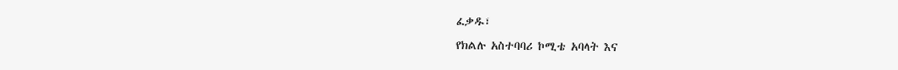ፈቃዱ፣
የክልሉ አስተባባሪ ኮሚቴ አባላት እና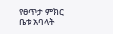የፀጥታ ምክር ቤቱ አባላት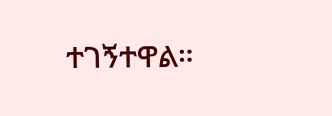ተገኝተዋል።